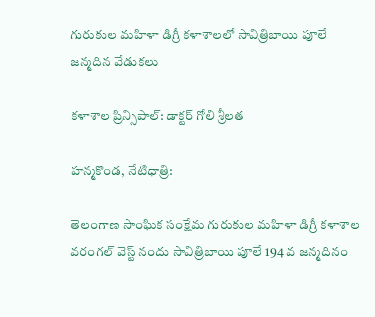గురుకుల మహిళా డిగ్రీ కళాశాలలో సావిత్రిబాయి పూలే జన్మదిన వేడుకలు

కళాశాల ప్రిన్సిపాల్: డాక్టర్ గోలి శ్రీలత

హన్మకొండ, నేటిధాత్రి:

తెలంగాణ సాంఘిక సంక్షేమ గురుకుల మహిళా డిగ్రీ కళాశాల వరంగల్ వెస్ట్ నందు సావిత్రిబాయి పూలే 194 వ జన్మదినం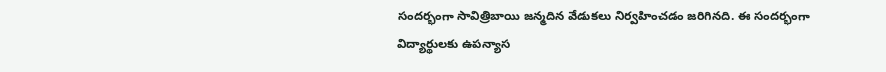సందర్భంగా సావిత్రిబాయి జన్మదిన వేడుకలు నిర్వహించడం జరిగినది. ఈ సందర్భంగా విద్యార్థులకు ఉపన్యాస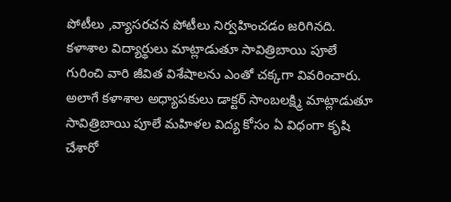పోటీలు ,వ్యాసరచన పోటీలు నిర్వహించడం జరిగినది. కళాశాల విద్యార్థులు మాట్లాడుతూ సావిత్రిబాయి పూలే గురించి వారి జీవిత విశేషాలను ఎంతో చక్కగా వివరించారు. అలాగే కళాశాల అధ్యాపకులు డాక్టర్ సాంబలక్ష్మి మాట్లాడుతూ సావిత్రిబాయి పూలే మహిళల విద్య కోసం ఏ విధంగా కృషి చేశారో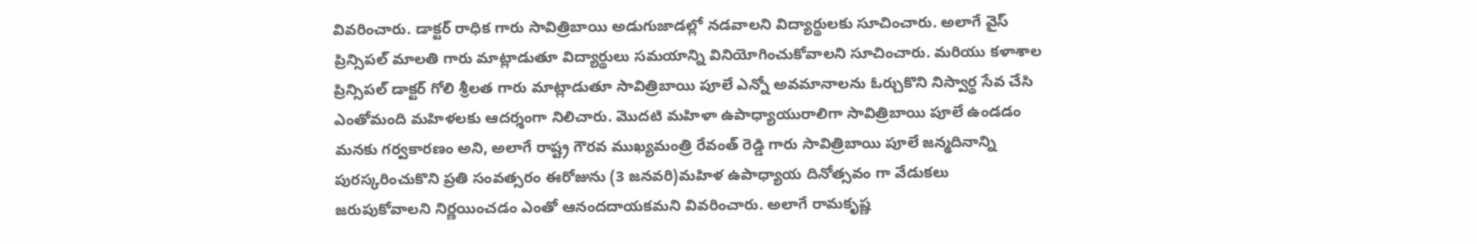వివరించారు. డాక్టర్ రాధిక గారు సావిత్రిబాయి అడుగుజాడల్లో నడవాలని విద్యార్థులకు సూచించారు. అలాగే వైస్ ప్రిన్సిపల్ మాలతి గారు మాట్లాడుతూ విద్యార్థులు సమయాన్ని వినియోగించుకోవాలని సూచించారు. మరియు కళాశాల ప్రిన్సిపల్ డాక్టర్ గోలి శ్రీలత గారు మాట్లాడుతూ సావిత్రిబాయి పూలే ఎన్నో అవమానాలను ఓర్చుకొని నిస్వార్థ సేవ చేసి ఎంతోమంది మహిళలకు ఆదర్శంగా నిలిచారు. మొదటి మహిళా ఉపాధ్యాయురాలిగా సావిత్రిబాయి పూలే ఉండడం మనకు గర్వకారణం అని, అలాగే రాష్ట్ర గౌరవ ముఖ్యమంత్రి రేవంత్ రెడ్డి గారు సావిత్రిబాయి పూలే జన్మదినాన్ని పురస్కరించుకొని ప్రతి సంవత్సరం ఈరోజును (3 జనవరి)మహిళ ఉపాధ్యాయ దినోత్సవం గా వేడుకలు జరుపుకోవాలని నిర్ణయించడం ఎంతో ఆనందదాయకమని వివరించారు. అలాగే రామకృష్ణ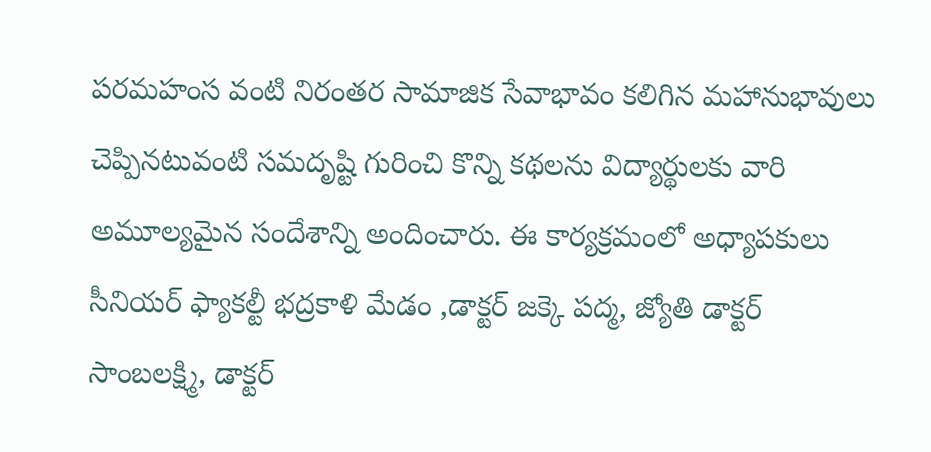పరమహంస వంటి నిరంతర సామాజిక సేవాభావం కలిగిన మహానుభావులు చెప్పినటువంటి సమదృష్టి గురించి కొన్ని కథలను విద్యార్థులకు వారి అమూల్యమైన సందేశాన్ని అందించారు. ఈ కార్యక్రమంలో అధ్యాపకులు సీనియర్ ఫ్యాకల్టీ భద్రకాళి మేడం ,డాక్టర్ జక్కె పద్మ, జ్యోతి డాక్టర్ సాంబలక్ష్మి, డాక్టర్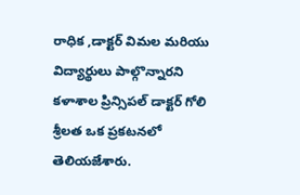రాధిక ,డాక్టర్ విమల మరియు విద్యార్థులు పాల్గొన్నారని కళాశాల ప్రిన్సిపల్ డాక్టర్ గోలి శ్రీలత ఒక ప్రకటనలో తెలియజేశారు.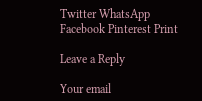Twitter WhatsApp Facebook Pinterest Print

Leave a Reply

Your email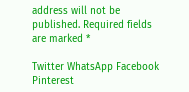address will not be published. Required fields are marked *

Twitter WhatsApp Facebook Pinterest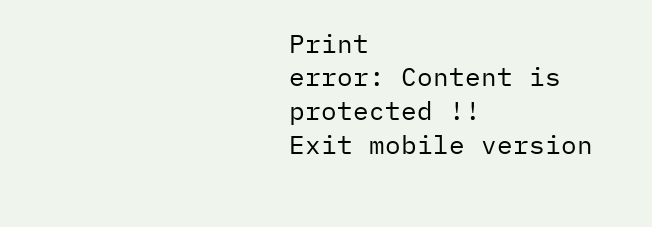Print
error: Content is protected !!
Exit mobile version